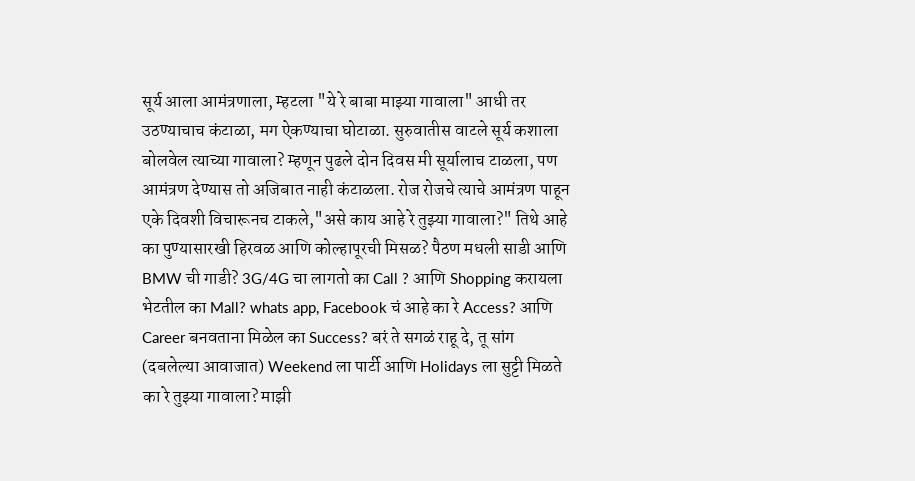सूर्य आला आमंत्रणाला, म्हटला "ये रे बाबा माझ्या गावाला" आधी तर उठण्याचाच कंटाळा, मग ऐकण्याचा घोटाळा. सुरुवातीस वाटले सूर्य कशाला बोलवेल त्याच्या गावाला? म्हणून पुढले दोन दिवस मी सूर्यालाच टाळला, पण आमंत्रण देण्यास तो अजिबात नाही कंटाळला. रोज रोजचे त्याचे आमंत्रण पाहून एके दिवशी विचारूनच टाकले,"असे काय आहे रे तुझ्या गावाला?" तिथे आहे का पुण्यासारखी हिरवळ आणि कोल्हापूरची मिसळ? पैठण मधली साडी आणि BMW ची गाडी? 3G/4G चा लागतो का Call ? आणि Shopping करायला भेटतील का Mall? whats app, Facebook चं आहे का रे Access? आणि Career बनवताना मिळेल का Success? बरं ते सगळं राहू दे, तू सांग (दबलेल्या आवाजात) Weekend ला पार्टी आणि Holidays ला सुट्टी मिळते का रे तुझ्या गावाला? माझी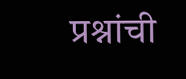प्रश्नांची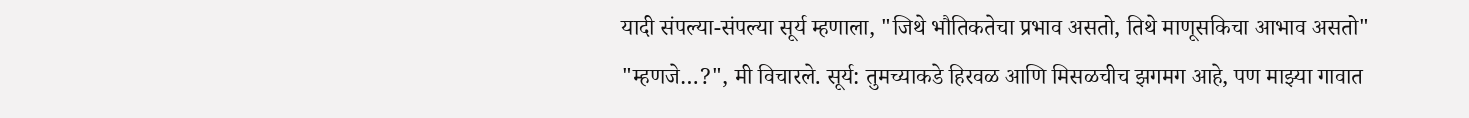यादी संपल्या-संपल्या सूर्य म्हणाला, "जिथे भौतिकतेचा प्रभाव असतो, तिथे माणूसकिचा आभाव असतो" "म्हणजे…?", मी विचारले. सूर्य: तुमच्याकडे हिरवळ आणि मिसळचीच झगमग आहे, पण माझ्या गावात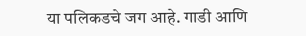या पलिकडचे जग आहे. गाडी आणि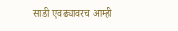साडी एवढ्यावरच आम्ही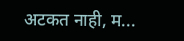अटकत नाही, म...